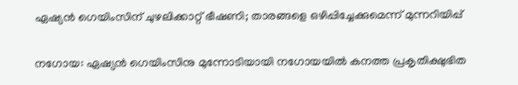ഏഷ്യൻ ഗെയിംസിന് ചുഴലിക്കാറ്റ് ഭീഷണി; താരങ്ങളെ ഒഴിപ്പിച്ചേക്കുമെന്ന് മുന്നറിയിപ്പ്

നഗോയ: ഏഷ്യൻ ഗെയിംസിനു മുന്നോടിയായി നഗോയയിൽ കനത്ത പ്രകൃതിക്ഷുഭിത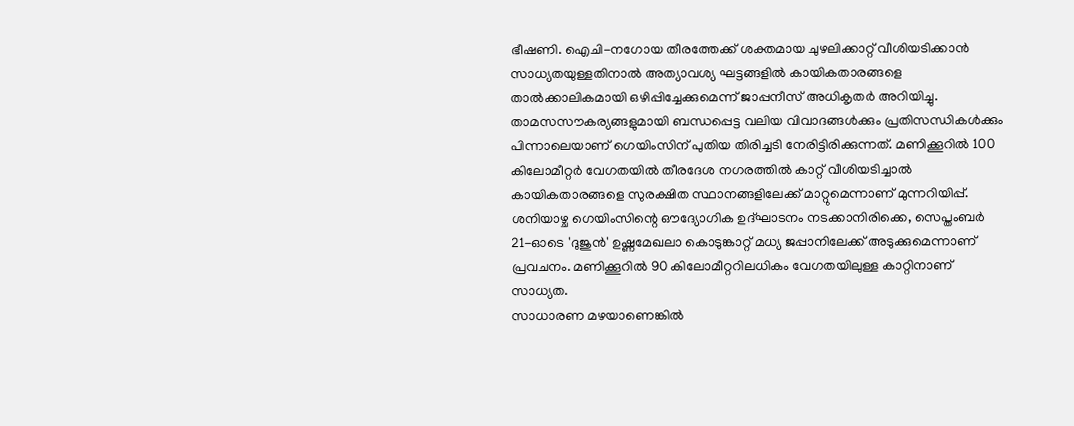ഭീഷണി. ഐചി-നഗോയ തീരത്തേക്ക് ശക്തമായ ചുഴലിക്കാറ്റ് വീശിയടിക്കാൻ സാധ്യതയുള്ളതിനാൽ അത്യാവശ്യ ഘട്ടങ്ങളിൽ കായികതാരങ്ങളെ താൽക്കാലികമായി ഒഴിപ്പിച്ചേക്കുമെന്ന് ജാപ്പനീസ് അധികൃതർ അറിയിച്ചു.
താമസസൗകര്യങ്ങളുമായി ബന്ധപ്പെട്ട വലിയ വിവാദങ്ങൾക്കും പ്രതിസന്ധികൾക്കും പിന്നാലെയാണ് ഗെയിംസിന് പുതിയ തിരിച്ചടി നേരിട്ടിരിക്കുന്നത്. മണിക്കൂറിൽ 100 കിലോമീറ്റർ വേഗതയിൽ തീരദേശ നഗരത്തിൽ കാറ്റ് വീശിയടിച്ചാൽ കായികതാരങ്ങളെ സുരക്ഷിത സ്ഥാനങ്ങളിലേക്ക് മാറ്റുമെന്നാണ് മുന്നറിയിപ്പ്.
ശനിയാഴ്ച ഗെയിംസിന്റെ ഔദ്യോഗിക ഉദ്ഘാടനം നടക്കാനിരിക്കെ, സെപ്തംബർ 21-ഓടെ 'ദുജുൻ' ഉഷ്ണമേഖലാ കൊടുങ്കാറ്റ് മധ്യ ജപ്പാനിലേക്ക് അടുക്കുമെന്നാണ് പ്രവചനം. മണിക്കൂറിൽ 90 കിലോമീറ്ററിലധികം വേഗതയിലുള്ള കാറ്റിനാണ് സാധ്യത.
സാധാരണ മഴയാണെങ്കിൽ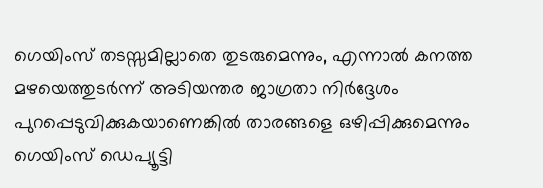ഗെയിംസ് തടസ്സമില്ലാതെ തുടരുമെന്നും, എന്നാൽ കനത്ത മഴയെത്തുടർന്ന് അടിയന്തര ജാഗ്രതാ നിർദ്ദേശം പുറപ്പെടുവിക്കുകയാണെങ്കിൽ താരങ്ങളെ ഒഴിപ്പിക്കുമെന്നും ഗെയിംസ് ഡെപ്യൂട്ടി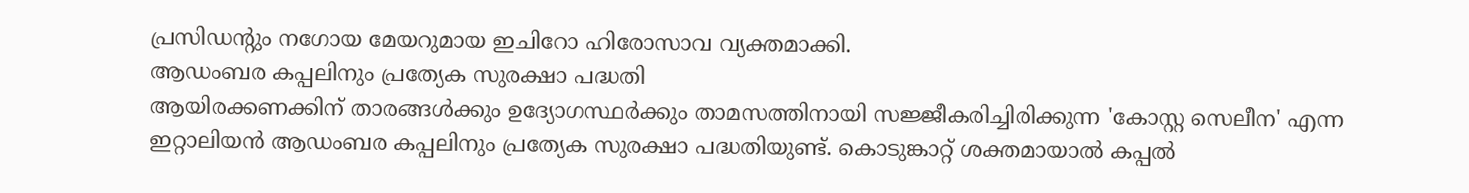പ്രസിഡന്റും നഗോയ മേയറുമായ ഇചിറോ ഹിരോസാവ വ്യക്തമാക്കി.
ആഡംബര കപ്പലിനും പ്രത്യേക സുരക്ഷാ പദ്ധതി
ആയിരക്കണക്കിന് താരങ്ങൾക്കും ഉദ്യോഗസ്ഥർക്കും താമസത്തിനായി സജ്ജീകരിച്ചിരിക്കുന്ന 'കോസ്റ്റ സെലീന' എന്ന ഇറ്റാലിയൻ ആഡംബര കപ്പലിനും പ്രത്യേക സുരക്ഷാ പദ്ധതിയുണ്ട്. കൊടുങ്കാറ്റ് ശക്തമായാൽ കപ്പൽ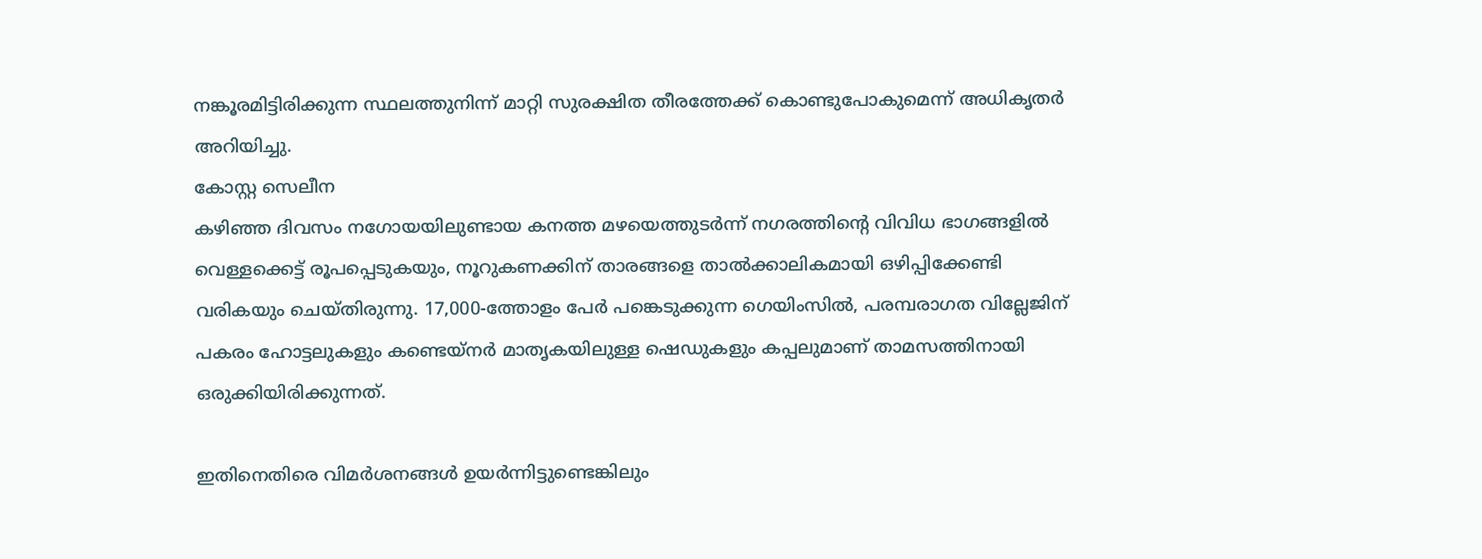നങ്കൂരമിട്ടിരിക്കുന്ന സ്ഥലത്തുനിന്ന് മാറ്റി സുരക്ഷിത തീരത്തേക്ക് കൊണ്ടുപോകുമെന്ന് അധികൃതർ അറിയിച്ചു.
കോസ്റ്റ സെലീന
കഴിഞ്ഞ ദിവസം നഗോയയിലുണ്ടായ കനത്ത മഴയെത്തുടർന്ന് നഗരത്തിന്റെ വിവിധ ഭാഗങ്ങളിൽ വെള്ളക്കെട്ട് രൂപപ്പെടുകയും, നൂറുകണക്കിന് താരങ്ങളെ താൽക്കാലികമായി ഒഴിപ്പിക്കേണ്ടി വരികയും ചെയ്തിരുന്നു. 17,000-ത്തോളം പേർ പങ്കെടുക്കുന്ന ഗെയിംസിൽ, പരമ്പരാഗത വില്ലേജിന് പകരം ഹോട്ടലുകളും കണ്ടെയ്നർ മാതൃകയിലുള്ള ഷെഡുകളും കപ്പലുമാണ് താമസത്തിനായി ഒരുക്കിയിരിക്കുന്നത്.

ഇതിനെതിരെ വിമർശനങ്ങൾ ഉയർന്നിട്ടുണ്ടെങ്കിലും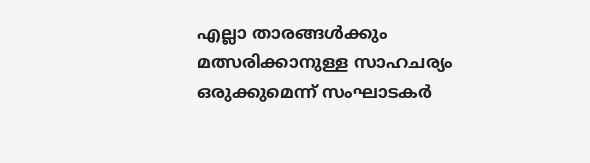എല്ലാ താരങ്ങൾക്കും മത്സരിക്കാനുള്ള സാഹചര്യം ഒരുക്കുമെന്ന് സംഘാടകർ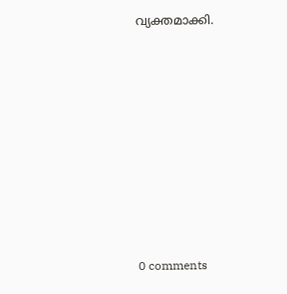വ്യക്തമാക്കി.









0 comments